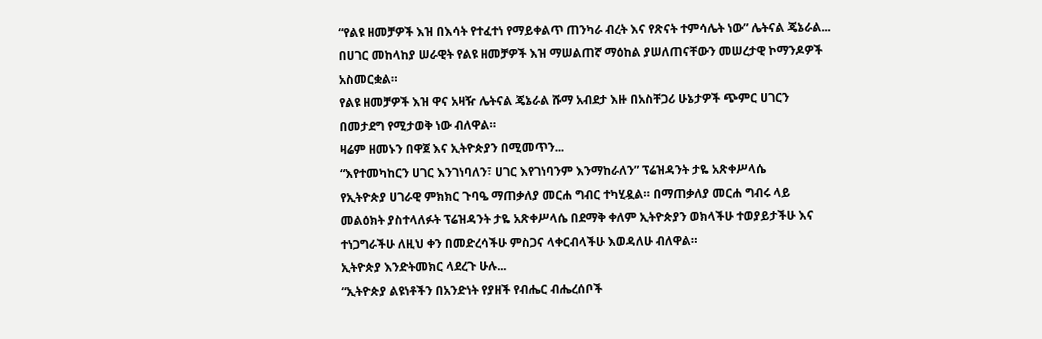“የልዩ ዘመቻዎች እዝ በእሳት የተፈተነ የማይቀልጥ ጠንካራ ብረት እና የጽናት ተምሳሌት ነው” ሌትናል ጄኔራል...
በሀገር መከላከያ ሠራዊት የልዩ ዘመቻዎች እዝ ማሠልጠኛ ማዕከል ያሠለጠናቸውን መሠረታዊ ኮማንዶዎች አስመርቋል።
የልዩ ዘመቻዎች እዝ ዋና አዛዥ ሌትናል ጄኔራል ሹማ አብደታ እዙ በአስቸጋሪ ሁኔታዎች ጭምር ሀገርን በመታደግ የሚታወቅ ነው ብለዋል።
ዛሬም ዘመኑን በዋጀ እና ኢትዮጵያን በሚመጥን...
“እየተመካከርን ሀገር እንገነባለን፣ ሀገር እየገነባንም እንማከራለን” ፕሬዝዳንት ታዬ አጽቀሥላሴ
የኢትዮጵያ ሀገራዊ ምክክር ጉባዔ ማጠቃለያ መርሐ ግብር ተካሂዷል። በማጠቃለያ መርሐ ግብሩ ላይ መልዕክት ያስተላለፉት ፕሬዝዳንት ታዬ አጽቀሥላሴ በደማቅ ቀለም ኢትዮጵያን ወክላችሁ ተወያይታችሁ እና ተነጋግራችሁ ለዚህ ቀን በመድረሳችሁ ምስጋና ላቀርብላችሁ እወዳለሁ ብለዋል።
ኢትዮጵያ እንድትመክር ላደረጉ ሁሉ...
“ኢትዮጵያ ልዩነቶችን በአንድነት የያዘች የብሔር ብሔረሰቦች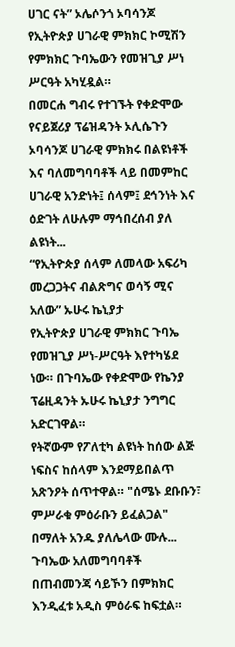ሀገር ናት” ኦሌሶንጎ ኦባሳንጆ
የኢትዮጵያ ሀገራዊ ምክክር ኮሚሽን የምክክር ጉባኤውን የመዝጊያ ሥነ ሥርዓት አካሂዷል።
በመርሐ ግብሩ የተገኙት የቀድሞው የናይጀሪያ ፕሬዝዳንት ኦሊሴጉን ኦባሳንጆ ሀገራዊ ምክክሩ በልዩነቶች እና ባለመግባባቶች ላይ በመምከር ሀገራዊ አንድነት፤ ሰላም፤ ደኅንነት እና ዕድገት ለሁሉም ማኅበረሰብ ያለ ልዩነት...
“የኢትዮጵያ ሰላም ለመላው አፍሪካ መረጋጋትና ብልጽግና ወሳኝ ሚና አለው” ኡሁሩ ኬኒያታ
የኢትዮጵያ ሀገራዊ ምክክር ጉባኤ የመዝጊያ ሥነ-ሥርዓት እየተካሄደ ነው። በጉባኤው የቀድሞው የኬንያ ፕሬዚዳንት ኡሁሩ ኬኒያታ ንግግር አድርገዋል።
የትኛውም የፖለቲካ ልዩነት ከሰው ልጅ ነፍስና ከሰላም እንደማይበልጥ አጽንዖት ሰጥተዋል። "ሰሜኑ ደቡቡን፣ ምሥራቁ ምዕራቡን ይፈልጋል" በማለት አንዱ ያለሌላው ሙሉ...
ጉባኤው አለመግባባቶች በጠብመንጃ ሳይኾን በምክክር እንዲፈቱ አዲስ ምዕራፍ ከፍቷል።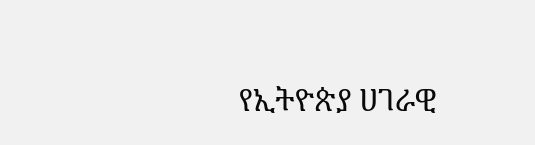የኢትዮጵያ ሀገራዊ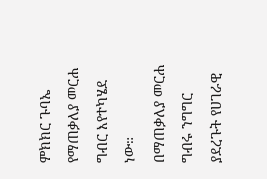ምክክር ጉባኤ የማጠቃለያ መርሐ ግብር እየተካሄደ ነው።
በማጠቃለያ መርሐ ግብሩ ንግግር ያደረጉት የሀገራዊ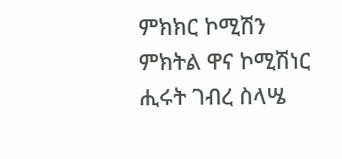ምክክር ኮሚሽን ምክትል ዋና ኮሚሽነር ሒሩት ገብረ ስላሤ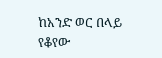ከአንድ ወር በላይ የቆየው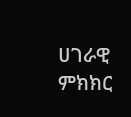ሀገራዊ ምክክር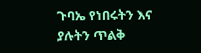ጉባኤ የነበሩትን እና ያሉትን ጥልቅ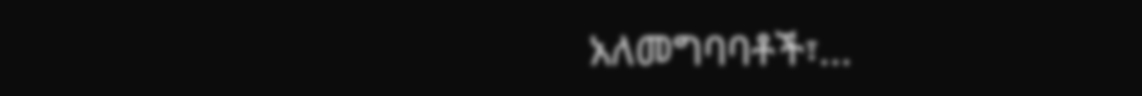አለመግባባቶች፣...